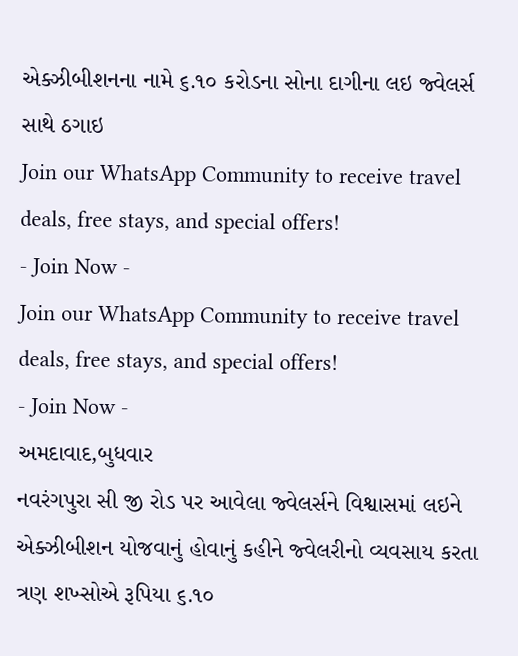એક્ઝીબીશનના નામે ૬.૧૦ કરોડના સોના દાગીના લઇ જ્વેલર્સ સાથે ઠગાઇ
Join our WhatsApp Community to receive travel deals, free stays, and special offers!
- Join Now -
Join our WhatsApp Community to receive travel deals, free stays, and special offers!
- Join Now -
અમદાવાદ,બુધવાર
નવરંગપુરા સી જી રોડ પર આવેલા જ્વેલર્સને વિશ્વાસમાં લઇને એક્ઝીબીશન યોજવાનું હોવાનું કહીને જ્વેલરીનો વ્યવસાય કરતા ત્રણ શખ્સોએ રૂપિયા ૬.૧૦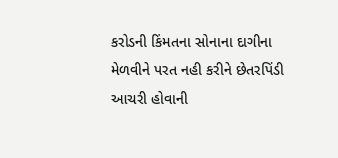કરોડની કિંમતના સોનાના દાગીના મેળવીને પરત નહી કરીને છેતરપિંડી આચરી હોવાની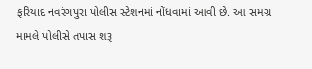ફરિયાદ નવરંગપુરા પોલીસ સ્ટેશનમાં નોંધવામાં આવી છે. આ સમગ્ર મામલે પોલીસે તપાસ શરૂ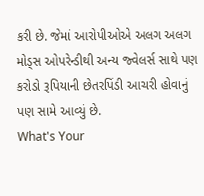કરી છે. જેમાં આરોપીઓએ અલગ અલગ મોડ્સ ઓપરેન્ડીથી અન્ય જ્વેલર્સ સાથે પણ કરોડો રૂપિયાની છેતરપિંડી આચરી હોવાનું પણ સામે આવ્યું છે.
What's Your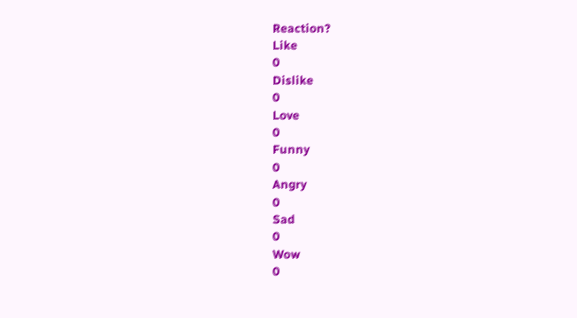Reaction?
Like
0
Dislike
0
Love
0
Funny
0
Angry
0
Sad
0
Wow
0